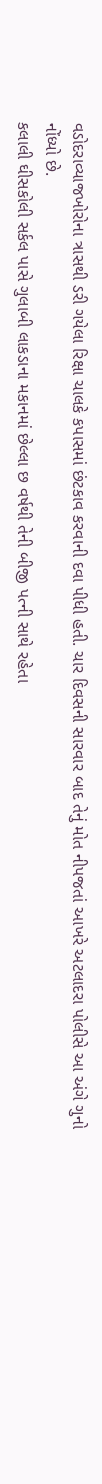વડોદરાવ્યાજખોરોના ત્રાસથી ડરી ગયેલા રિક્ષા ચાલકે કપાસમાં છંટકાવ કરવાની દવા પીધી હતી. ચાર દિવસની સારવાર બાદ તેનું મોત નીપજતાં આખરે અટલાદરા પોલીસે આ અંગે ગુનો નોંધ્યો છે.
કલાલી ઘીસકોલી સર્કલ પાસે ગુલાબી લાકડાના મકાનમાં છેલ્લા છ વર્ષથી તેની બીજી પત્ની સાથે રહેતા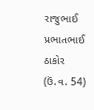રાજુભાઈ પ્રભાતભાઈ ઠાકોર (ઉં.વ. 54)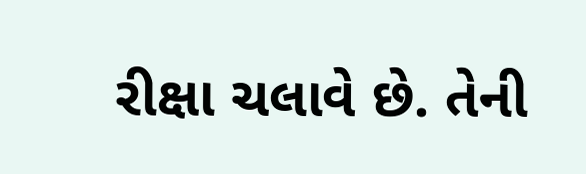રીક્ષા ચલાવે છે. તેની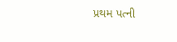પ્રથમ પત્ની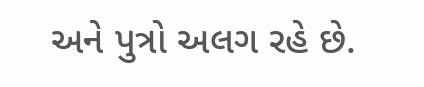અને પુત્રો અલગ રહે છે.